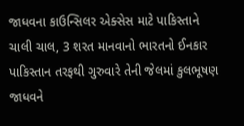જાધવના કાઉન્સિલર એક્સેસ માટે પાકિસ્તાને ચાલી ચાલ, 3 શરત માનવાનો ભારતનો ઈનકાર
પાકિસ્તાન તરફથી ગુરુવારે તેની જેલમાં કુલભૂષણ જાધવને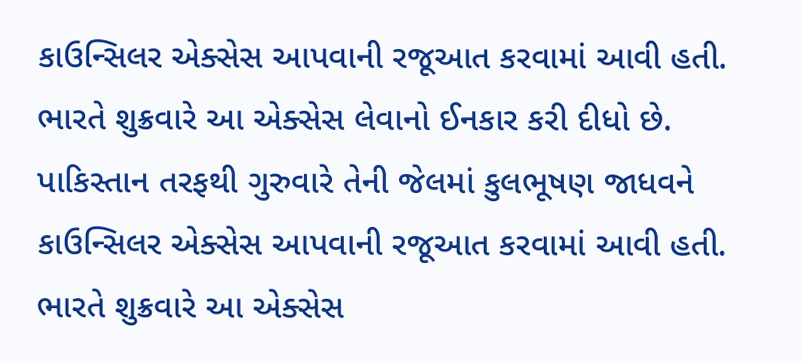કાઉન્સિલર એક્સેસ આપવાની રજૂઆત કરવામાં આવી હતી. ભારતે શુક્રવારે આ એક્સેસ લેવાનો ઈનકાર કરી દીધો છે.
પાકિસ્તાન તરફથી ગુરુવારે તેની જેલમાં કુલભૂષણ જાધવને કાઉન્સિલર એક્સેસ આપવાની રજૂઆત કરવામાં આવી હતી. ભારતે શુક્રવારે આ એક્સેસ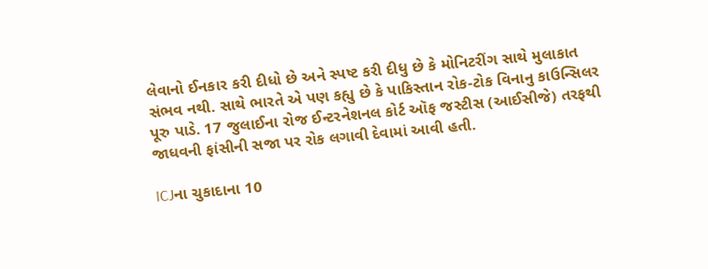લેવાનો ઈનકાર કરી દીધો છે અને સ્પષ્ટ કરી દીધુ છે કે મોનિટરીંગ સાથે મુલાકાત સંભવ નથી. સાથે ભારતે એ પણ કહ્યુ છે કે પાકિસ્તાન રોક-ટોક વિનાનુ કાઉન્સિલર પૂરુ પાડે. 17 જુલાઈના રોજ ઈન્ટરનેશનલ કોર્ટ ઑફ જસ્ટીસ (આઈસીજે) તરફથી જાધવની ફાંસીની સજા પર રોક લગાવી દેવામાં આવી હતી.

ICJના ચુકાદાના 10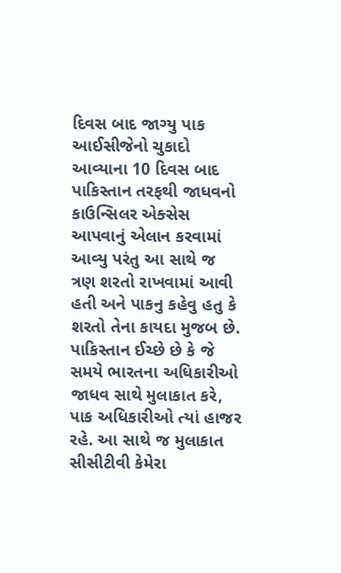દિવસ બાદ જાગ્યુ પાક
આઈસીજેનો ચુકાદો આવ્યાના 10 દિવસ બાદ પાકિસ્તાન તરફથી જાધવનો કાઉન્સિલર એક્સેસ આપવાનું એલાન કરવામાં આવ્યુ પરંતુ આ સાથે જ ત્રણ શરતો રાખવામાં આવી હતી અને પાકનુ કહેવુ હતુ કે શરતો તેના કાયદા મુજબ છે. પાકિસ્તાન ઈચ્છે છે કે જે સમયે ભારતના અધિકારીઓ જાધવ સાથે મુલાકાત કરે, પાક અધિકારીઓ ત્યાં હાજર રહે. આ સાથે જ મુલાકાત સીસીટીવી કેમેરા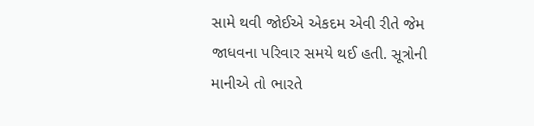સામે થવી જોઈએ એકદમ એવી રીતે જેમ જાધવના પરિવાર સમયે થઈ હતી. સૂત્રોની માનીએ તો ભારતે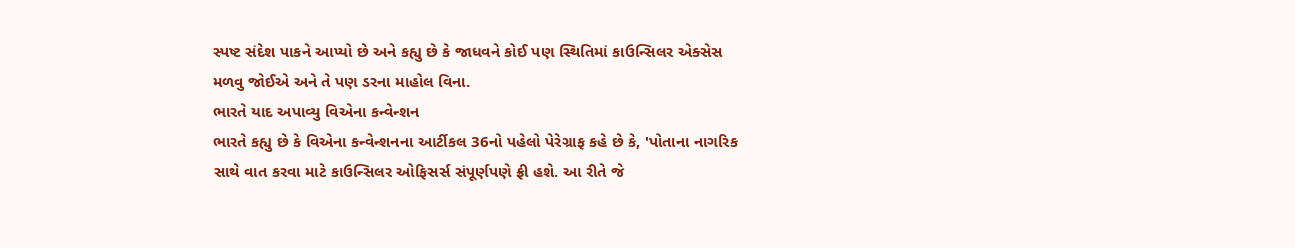સ્પષ્ટ સંદેશ પાકને આપ્યો છે અને કહ્યુ છે કે જાધવને કોઈ પણ સ્થિતિમાં કાઉન્સિલર એક્સેસ મળવુ જોઈએ અને તે પણ ડરના માહોલ વિના.
ભારતે યાદ અપાવ્યુ વિએના કન્વેન્શન
ભારતે કહ્યુ છે કે વિએના કન્વેન્શનના આર્ટીકલ 36નો પહેલો પેરેગ્રાફ કહે છે કે, 'પોતાના નાગરિક સાથે વાત કરવા માટે કાઉન્સિલર ઓફિસર્સ સંપૂર્ણપણે ફ્રી હશે. આ રીતે જે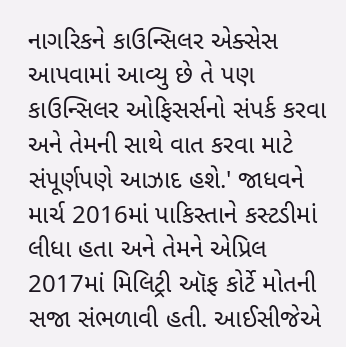નાગરિકને કાઉન્સિલર એક્સેસ આપવામાં આવ્યુ છે તે પણ કાઉન્સિલર ઓફિસર્સનો સંપર્ક કરવા અને તેમની સાથે વાત કરવા માટે સંપૂર્ણપણે આઝાદ હશે.' જાધવને માર્ચ 2016માં પાકિસ્તાને કસ્ટડીમાં લીધા હતા અને તેમને એપ્રિલ 2017માં મિલિટ્રી ઑફ કોર્ટે મોતની સજા સંભળાવી હતી. આઈસીજેએ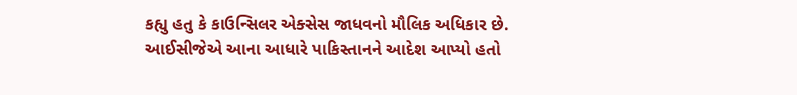કહ્યુ હતુ કે કાઉન્સિલર એક્સેસ જાધવનો મૌલિક અધિકાર છે. આઈસીજેએ આના આધારે પાકિસ્તાનને આદેશ આપ્યો હતો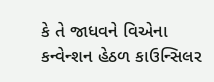કે તે જાધવને વિએના કન્વેન્શન હેઠળ કાઉન્સિલર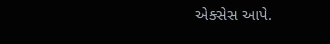એક્સેસ આપે.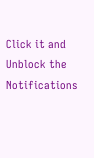Click it and Unblock the Notifications